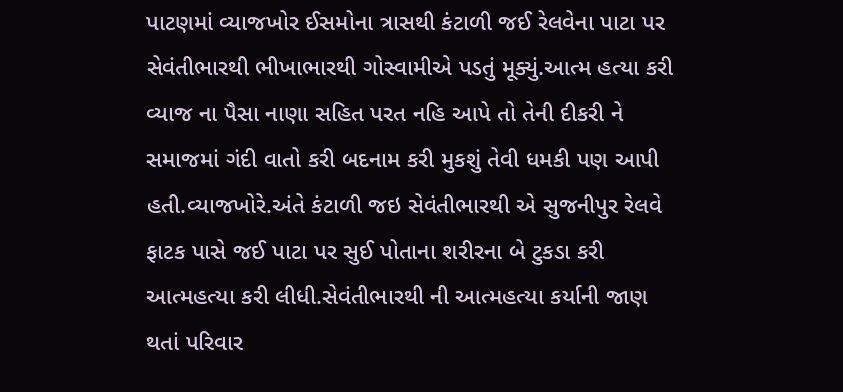પાટણમાં વ્યાજખોર ઈસમોના ત્રાસથી કંટાળી જઈ રેલવેના પાટા પર સેવંતીભારથી ભીખાભારથી ગોસ્વામીએ પડતું મૂક્યું.આત્મ હત્યા કરી વ્યાજ ના પૈસા નાણા સહિત પરત નહિ આપે તો તેની દીકરી ને સમાજમાં ગંદી વાતો કરી બદનામ કરી મુકશું તેવી ધમકી પણ આપી હતી.વ્યાજખોરે.અંતે કંટાળી જઇ સેવંતીભારથી એ સુજનીપુર રેલવે ફાટક પાસે જઈ પાટા પર સુઈ પોતાના શરીરના બે ટુકડા કરી આત્મહત્યા કરી લીધી.સેવંતીભારથી ની આત્મહત્યા કર્યાની જાણ થતાં પરિવાર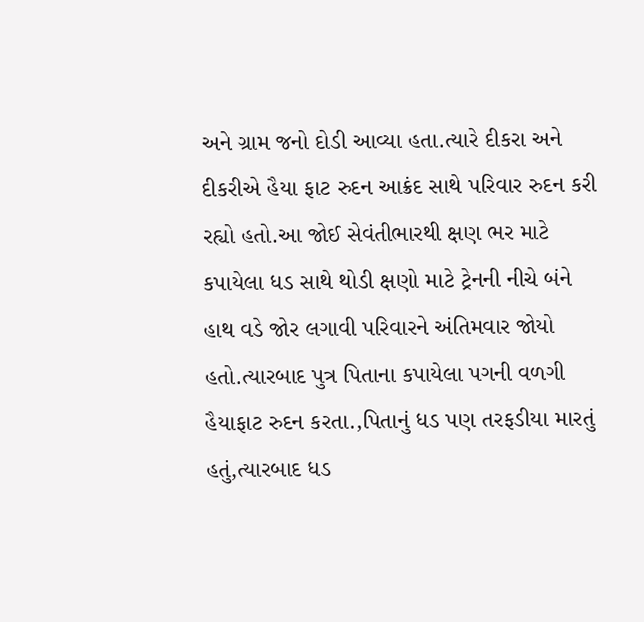અને ગ્રામ જનો દોડી આવ્યા હતા.ત્યારે દીકરા અને દીકરીએ હૈયા ફાટ રુદન આક્રંદ સાથે પરિવાર રુદન કરી રહ્યો હતો.આ જોઈ સેવંતીભારથી ક્ષણ ભર માટે કપાયેલા ધડ સાથે થોડી ક્ષણો માટે ટ્રેનની નીચે બંને હાથ વડે જોર લગાવી પરિવારને અંતિમવાર જોયો હતો.ત્યારબાદ પુત્ર પિતાના કપાયેલા પગની વળગી હૈયાફાટ રુદન કરતા.,પિતાનું ધડ પણ તરફડીયા મારતું હતું,ત્યારબાદ ધડ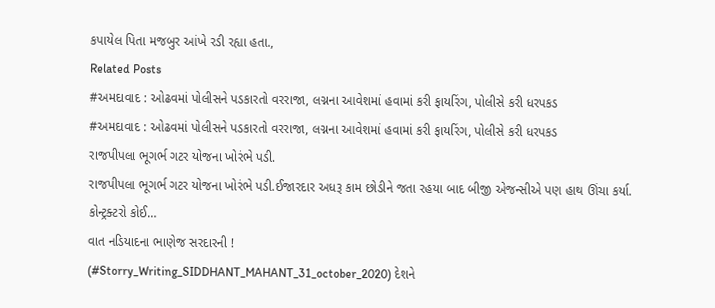કપાયેલ પિતા મજબુર આંખે રડી રહ્યા હતા.,
Related Posts
#અમદાવાદ : ઓઢવમાં પોલીસને પડકારતો વરરાજા, લગ્નના આવેશમાં હવામાં કરી ફાયરિંગ, પોલીસે કરી ધરપકડ
#અમદાવાદ : ઓઢવમાં પોલીસને પડકારતો વરરાજા, લગ્નના આવેશમાં હવામાં કરી ફાયરિંગ, પોલીસે કરી ધરપકડ
રાજપીપલા ભૂગર્ભ ગટર યોજના ખોરંભે પડી.
રાજપીપલા ભૂગર્ભ ગટર યોજના ખોરંભે પડી.ઈજારદાર અધરૂ કામ છોડીને જતા રહયા બાદ બીજી એજન્સીએ પણ હાથ ઊંચા કર્યા. કોન્ટ્રક્ટરો કોઈ…
વાત નડિયાદના ભાણેજ સરદારની !
(#Storry_Writing_SIDDHANT_MAHANT_31_october_2020) દેશને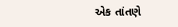એક તાંતણે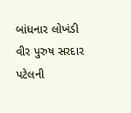બાંધનાર લોખંડી વીર પુરુષ સરદાર પટેલની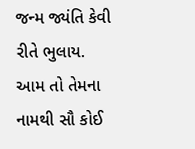જન્મ જ્યંતિ કેવી રીતે ભુલાય. આમ તો તેમના નામથી સૌ કોઈ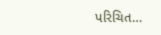પરિચિત…